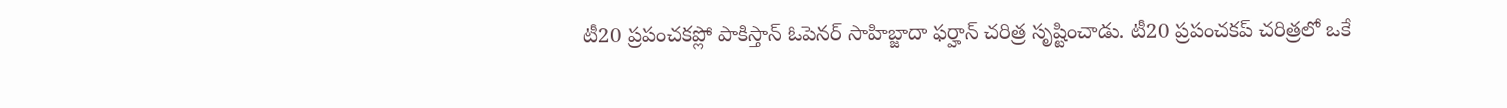టీ20 ప్రపంచకప్లో పాకిస్తాన్ ఓపెనర్ సాహిబ్జాదా ఫర్హాన్ చరిత్ర సృష్టించాడు. టీ20 ప్రపంచకప్ చరిత్రలో ఒకే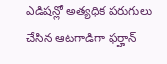ఎడిషన్లో అత్యధిక పరుగులు చేసిన ఆటగాడిగా ఫర్హాన్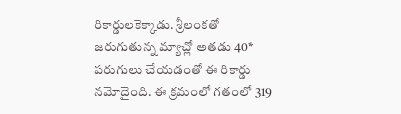రికార్డులకెక్కాడు. శ్రీలంకతో జరుగుతున్న మ్యాచ్లో అతడు 40* పరుగులు చేయడంతో ఈ రికార్డు నమోదైంది. ఈ క్రమంలో గతంలో 319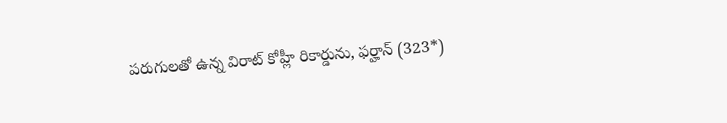పరుగులతో ఉన్న విరాట్ కోహ్లీ రికార్డును, ఫర్హాన్ (323*)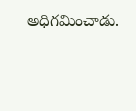అధిగమించాడు.